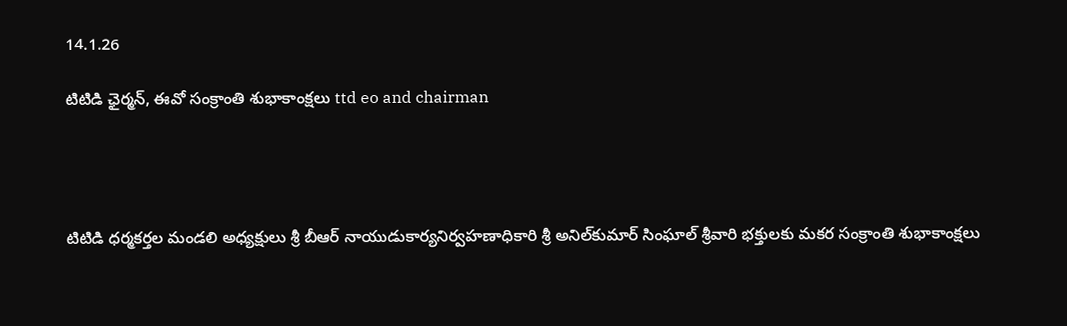14.1.26

టిటిడి ఛైర్మన్‌, ఈవో సంక్రాంతి శుభాకాంక్షలు ttd eo and chairman




టిటిడి ధర్మకర్తల మండలి అధ్యక్షులు శ్రీ బీఆర్ నాయుడుకార్యనిర్వహణాధికారి శ్రీ అనిల్‌కుమార్‌ సింఘాల్‌ శ్రీవారి భక్తులకు మకర సంక్రాంతి శుభాకాంక్షలు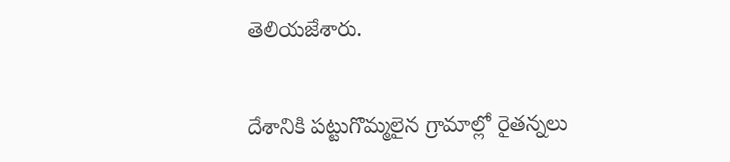తెలియజేశారు.


దేశానికి పట్టుగొమ్మలైన గ్రామాల్లో రైతన్నలు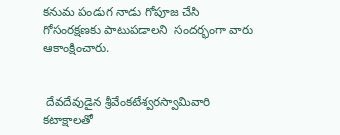కనుమ పండుగ నాడు గోపూజ చేసి గోసంరక్షణకు పాటుపడాలని  సందర్భంగా వారు ఆకాంక్షించారు.


 దేవదేవుడైన శ్రీవేంకటేశ్వరస్వామివారి కటాక్షాలతో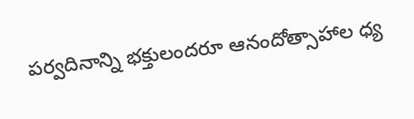పర్వదినాన్ని భక్తులందరూ ఆనందోత్సాహాల ధ్య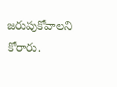జరుపుకోవాలని కోరారు.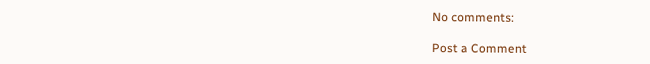No comments:

Post a Comment